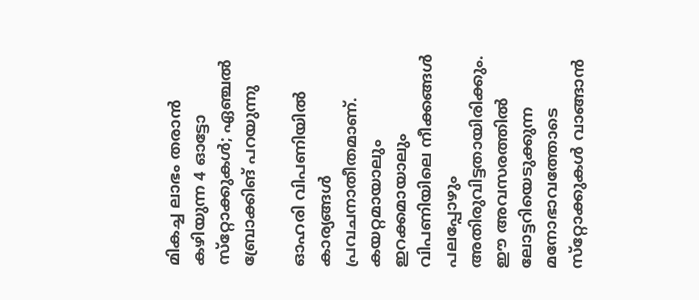മികച്ച ലാഭം തരാന്‍ കഴിയുന്ന 4 ഓട്ടോ സ്‌റ്റോക്കുകള്‍; ഏഞ്ചല്‍ ബ്രോക്കിങ് പറയുന്നു

ഓഹരി വിപണിയില്‍ കാര്യങ്ങള്‍ പ്രവചനാതീതമാണ്. കയറ്റമായാലും ഇറക്കമായാലും വിപണിയിലെ നീക്കങ്ങള്‍ പലപ്പോഴും അതിരുവിട്ടതായിരിക്കും. ഈ അവസരത്തില്‍ ലോട്ടറിയെടുക്കുന്ന മനോഭാവത്തോടെ സ്‌റ്റോക്കുകള്‍ വാങ്ങാന്‍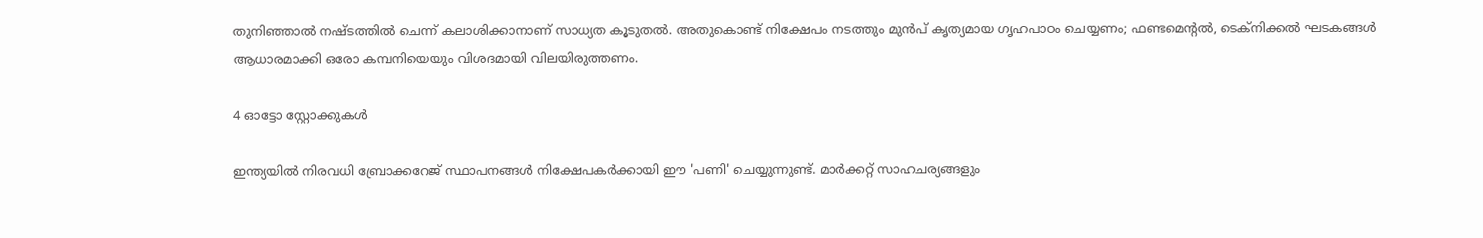തുനിഞ്ഞാല്‍ നഷ്ടത്തില്‍ ചെന്ന് കലാശിക്കാനാണ് സാധ്യത കൂടുതല്‍. അതുകൊണ്ട് നിക്ഷേപം നടത്തും മുന്‍പ് കൃത്യമായ ഗൃഹപാഠം ചെയ്യണം; ഫണ്ടമെന്റല്‍, ടെക്‌നിക്കല്‍ ഘടകങ്ങള്‍ ആധാരമാക്കി ഒരോ കമ്പനിയെയും വിശദമായി വിലയിരുത്തണം.

4 ഓട്ടോ സ്റ്റോക്കുകൾ

ഇന്ത്യയില്‍ നിരവധി ബ്രോക്കറേജ് സ്ഥാപനങ്ങള്‍ നിക്ഷേപകര്‍ക്കായി ഈ 'പണി' ചെയ്യുന്നുണ്ട്. മാര്‍ക്കറ്റ് സാഹചര്യങ്ങളും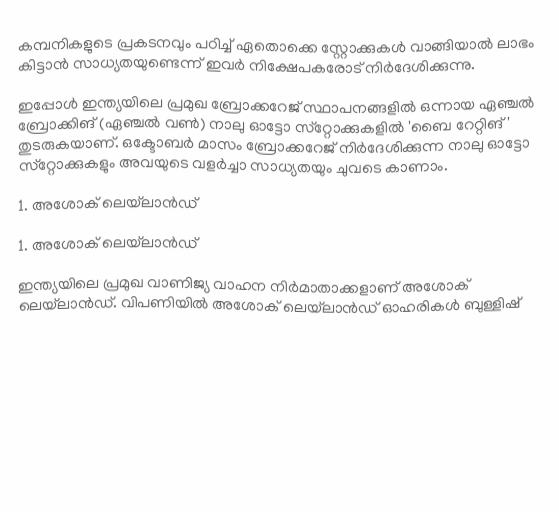കമ്പനികളുടെ പ്രകടനവും പഠിച്ച് ഏതൊക്കെ സ്റ്റോക്കുകള്‍ വാങ്ങിയാല്‍ ലാഭം കിട്ടാന്‍ സാധ്യതയുണ്ടെന്ന് ഇവര്‍ നിക്ഷേപകരോട് നിര്‍ദേശിക്കുന്നു.

ഇപ്പോള്‍ ഇന്ത്യയിലെ പ്രമുഖ ബ്രോക്കറേജ് സ്ഥാപനങ്ങളില്‍ ഒന്നായ ഏഞ്ചല്‍ ബ്രോക്കിങ് (ഏഞ്ചല്‍ വണ്‍) നാലു ഓട്ടോ സ്‌റ്റോക്കുകളില്‍ 'ബൈ റേറ്റിങ്' തുടരുകയാണ്. ഒക്ടോബര്‍ മാസം ബ്രോക്കറേജ് നിര്‍ദേശിക്കുന്ന നാലു ഓട്ടോ സ്‌റ്റോക്കുകളും അവയുടെ വളര്‍ച്ചാ സാധ്യതയും ചുവടെ കാണാം.

1. അശോക് ലെയ്‌ലാന്‍ഡ്

1. അശോക് ലെയ്‌ലാന്‍ഡ്

ഇന്ത്യയിലെ പ്രമുഖ വാണിജ്യ വാഹന നിര്‍മാതാക്കളാണ് അശോക് ലെയ്‌ലാന്‍ഡ്. വിപണിയില്‍ അശോക് ലെയ്‌ലാന്‍ഡ് ഓഹരികള്‍ ബുള്ളിഷ്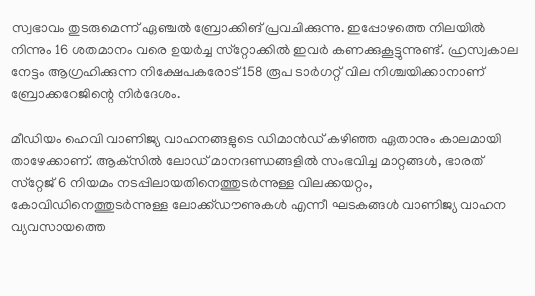സ്വഭാവം തുടരുമെന്ന് ഏഞ്ചല്‍ ബ്രോക്കിങ് പ്രവചിക്കുന്നു. ഇപ്പോഴത്തെ നിലയില്‍ നിന്നും 16 ശതമാനം വരെ ഉയര്‍ച്ച സ്‌റ്റോക്കില്‍ ഇവര്‍ കണക്കുകൂട്ടുന്നുണ്ട്. ഹ്രസ്വകാല നേട്ടം ആഗ്രഹിക്കുന്ന നിക്ഷേപകരോട് 158 രൂപ ടാര്‍ഗറ്റ് വില നിശ്ചയിക്കാനാണ് ബ്രോക്കറേജിന്റെ നിര്‍ദേശം.

മീഡിയം ഹെവി വാണിജ്യ വാഹനങ്ങളുടെ ഡിമാന്‍ഡ് കഴിഞ്ഞ ഏതാനും കാലമായി താഴേക്കാണ്. ആക്‌സില്‍ ലോഡ് മാനദണ്ഡങ്ങളില്‍ സംഭവിച്ച മാറ്റങ്ങള്‍, ഭാരത് സ്‌റ്റേജ് 6 നിയമം നടപ്പിലായതിനെത്തുടര്‍ന്നുള്ള വിലക്കയറ്റം, കോവിഡിനെത്തുടര്‍ന്നുള്ള ലോക്ക്ഡൗണുകള്‍ എന്നീ ഘടകങ്ങള്‍ വാണിജ്യ വാഹന വ്യവസായത്തെ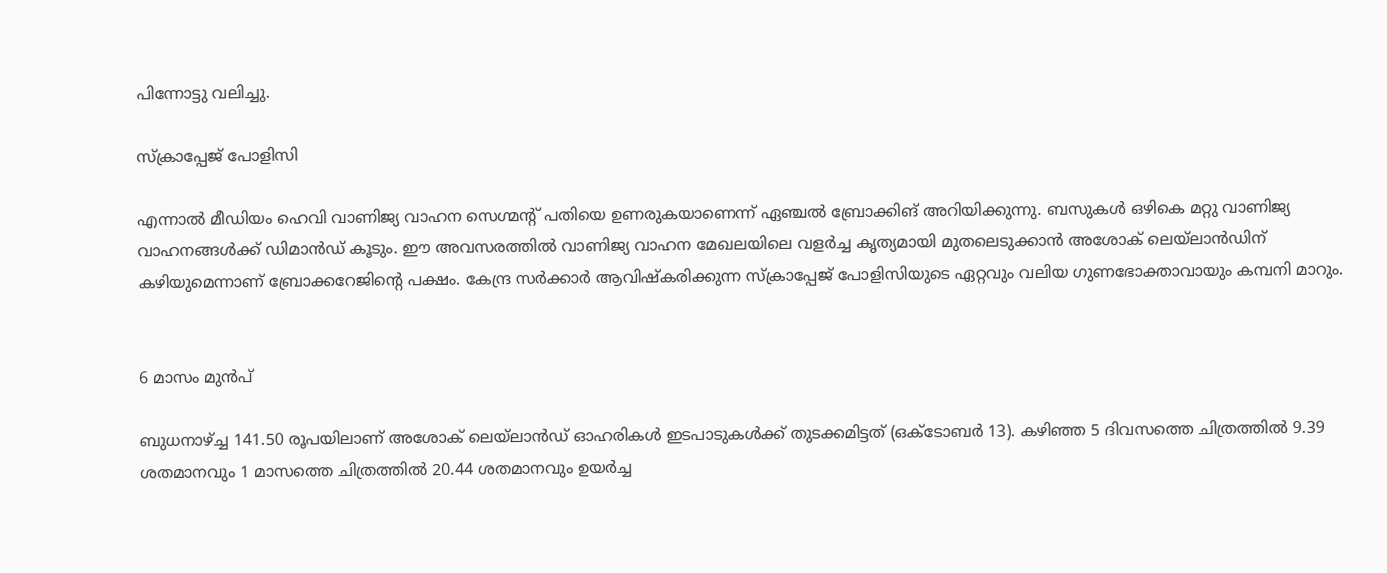പിന്നോട്ടു വലിച്ചു.

സ്ക്രാപ്പേജ് പോളിസി

എന്നാല്‍ മീഡിയം ഹെവി വാണിജ്യ വാഹന സെഗ്മന്റ് പതിയെ ഉണരുകയാണെന്ന് ഏഞ്ചല്‍ ബ്രോക്കിങ് അറിയിക്കുന്നു. ബസുകള്‍ ഒഴികെ മറ്റു വാണിജ്യ വാഹനങ്ങള്‍ക്ക് ഡിമാന്‍ഡ് കൂടും. ഈ അവസരത്തില്‍ വാണിജ്യ വാഹന മേഖലയിലെ വളര്‍ച്ച കൃത്യമായി മുതലെടുക്കാന്‍ അശോക് ലെയ്‌ലാന്‍ഡിന് കഴിയുമെന്നാണ് ബ്രോക്കറേജിന്റെ പക്ഷം. കേന്ദ്ര സര്‍ക്കാര്‍ ആവിഷ്‌കരിക്കുന്ന സ്‌ക്രാപ്പേജ് പോളിസിയുടെ ഏറ്റവും വലിയ ഗുണഭോക്താവായും കമ്പനി മാറും.


6 മാസം മുൻപ്

ബുധനാഴ്ച്ച 141.50 രൂപയിലാണ് അശോക് ലെയ്‌ലാന്‍ഡ് ഓഹരികള്‍ ഇടപാടുകള്‍ക്ക് തുടക്കമിട്ടത് (ഒക്ടോബര്‍ 13). കഴിഞ്ഞ 5 ദിവസത്തെ ചിത്രത്തില്‍ 9.39 ശതമാനവും 1 മാസത്തെ ചിത്രത്തില്‍ 20.44 ശതമാനവും ഉയര്‍ച്ച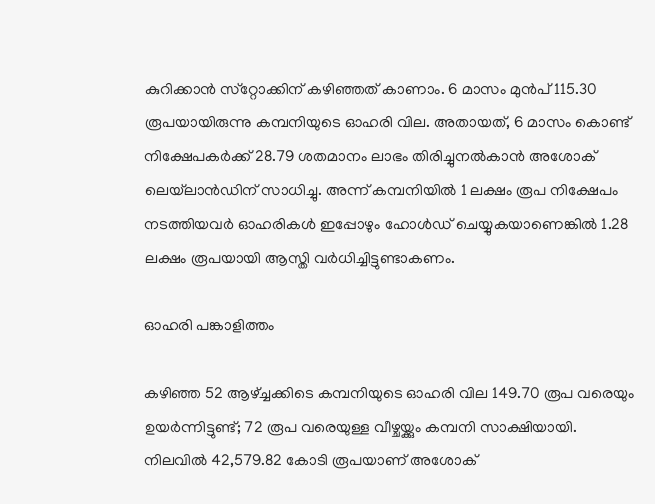കുറിക്കാന്‍ സ്‌റ്റോക്കിന് കഴിഞ്ഞത് കാണാം. 6 മാസം മുന്‍പ് 115.30 രൂപയായിരുന്നു കമ്പനിയുടെ ഓഹരി വില. അതായത്, 6 മാസം കൊണ്ട് നിക്ഷേപകര്‍ക്ക് 28.79 ശതമാനം ലാഭം തിരിച്ചുനല്‍കാന്‍ അശോക് ലെയ്‌ലാന്‍ഡിന് സാധിച്ചു. അന്ന് കമ്പനിയില്‍ 1 ലക്ഷം രൂപ നിക്ഷേപം നടത്തിയവര്‍ ഓഹരികള്‍ ഇപ്പോഴും ഹോള്‍ഡ് ചെയ്യുകയാണെങ്കില്‍ 1.28 ലക്ഷം രൂപയായി ആസ്തി വര്‍ധിച്ചിട്ടുണ്ടാകണം.

ഓഹരി പങ്കാളിത്തം

കഴിഞ്ഞ 52 ആഴ്ച്ചക്കിടെ കമ്പനിയുടെ ഓഹരി വില 149.70 രൂപ വരെയും ഉയര്‍ന്നിട്ടുണ്ട്; 72 രൂപ വരെയുള്ള വീഴ്ചയ്ക്കും കമ്പനി സാക്ഷിയായി. നിലവില്‍ 42,579.82 കോടി രൂപയാണ് അശോക്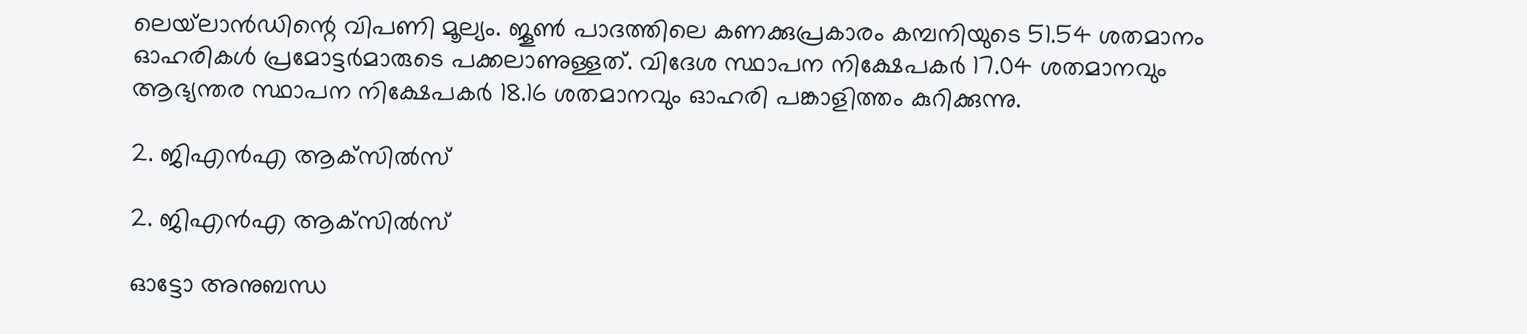ലെയ്‌ലാന്‍ഡിന്റെ വിപണി മൂല്യം. ജൂണ്‍ പാദത്തിലെ കണക്കുപ്രകാരം കമ്പനിയുടെ 51.54 ശതമാനം ഓഹരികള്‍ പ്രമോട്ടര്‍മാരുടെ പക്കലാണുള്ളത്. വിദേശ സ്ഥാപന നിക്ഷേപകര്‍ 17.04 ശതമാനവും ആഭ്യന്തര സ്ഥാപന നിക്ഷേപകര്‍ 18.16 ശതമാനവും ഓഹരി പങ്കാളിത്തം കുറിക്കുന്നു.

2. ജിഎന്‍എ ആക്‌സില്‍സ്

2. ജിഎന്‍എ ആക്‌സില്‍സ്

ഓട്ടോ അനുബന്ധ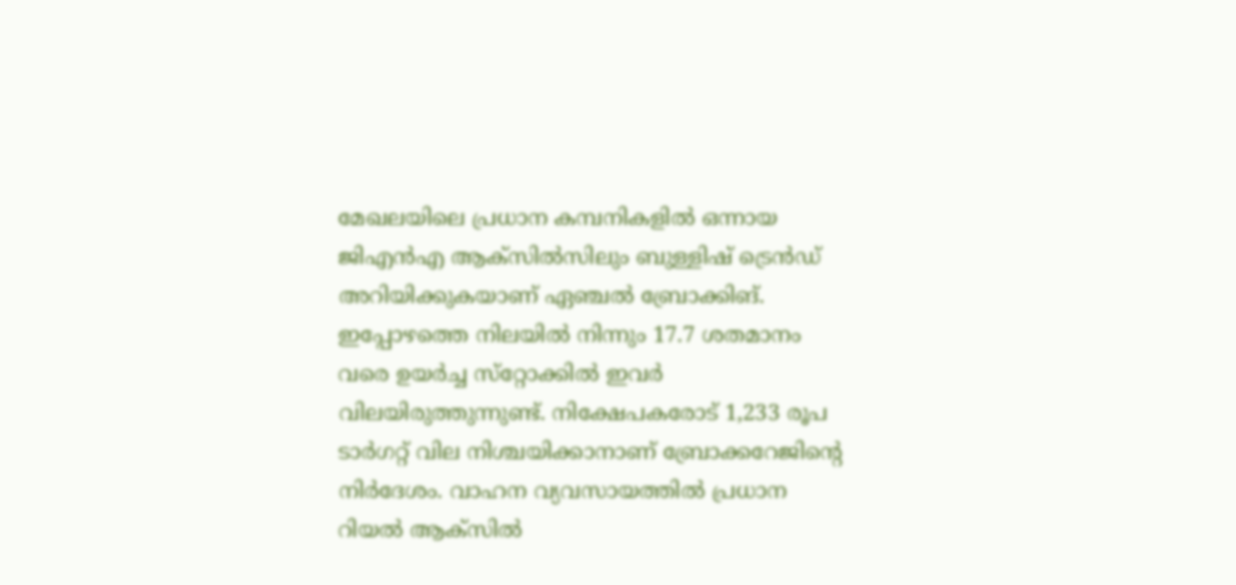മേഖലയിലെ പ്രധാന കമ്പനികളില്‍ ഒന്നായ ജിഎന്‍എ ആക്‌സില്‍സിലും ബുള്ളിഷ് ട്രെന്‍ഡ് അറിയിക്കുകയാണ് ഏഞ്ചല്‍ ബ്രോക്കിങ്. ഇപ്പോഴത്തെ നിലയില്‍ നിന്നും 17.7 ശതമാനം വരെ ഉയര്‍ച്ച സ്‌റ്റോക്കില്‍ ഇവര്‍ വിലയിരുത്തുന്നുണ്ട്. നിക്ഷേപകരോട് 1,233 രൂപ ടാര്‍ഗറ്റ് വില നിശ്ചയിക്കാനാണ് ബ്രോക്കറേജിന്റെ നിര്‍ദേശം. വാഹന വ്യവസായത്തില്‍ പ്രധാന റിയല്‍ ആക്‌സില്‍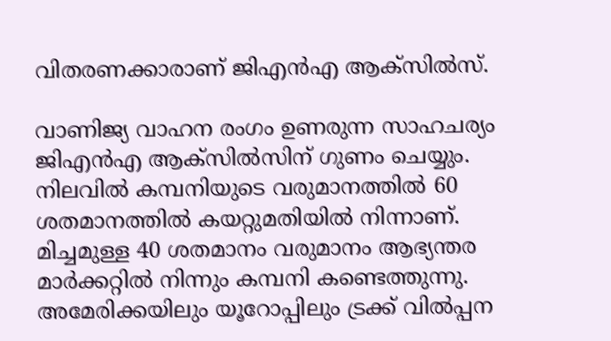വിതരണക്കാരാണ് ജിഎന്‍എ ആക്‌സില്‍സ്.

വാണിജ്യ വാഹന രംഗം ഉണരുന്ന സാഹചര്യം ജിഎന്‍എ ആക്‌സില്‍സിന് ഗുണം ചെയ്യും. നിലവില്‍ കമ്പനിയുടെ വരുമാനത്തില്‍ 60 ശതമാനത്തില്‍ കയറ്റുമതിയില്‍ നിന്നാണ്. മിച്ചമുള്ള 40 ശതമാനം വരുമാനം ആഭ്യന്തര മാര്‍ക്കറ്റില്‍ നിന്നും കമ്പനി കണ്ടെത്തുന്നു. അമേരിക്കയിലും യൂറോപ്പിലും ട്രക്ക് വില്‍പ്പന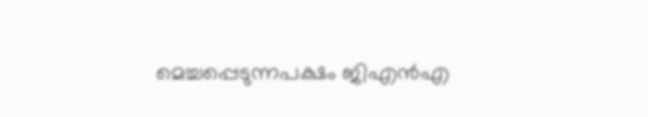മെച്ചപ്പെടുന്നപക്ഷം ജിഎന്‍എ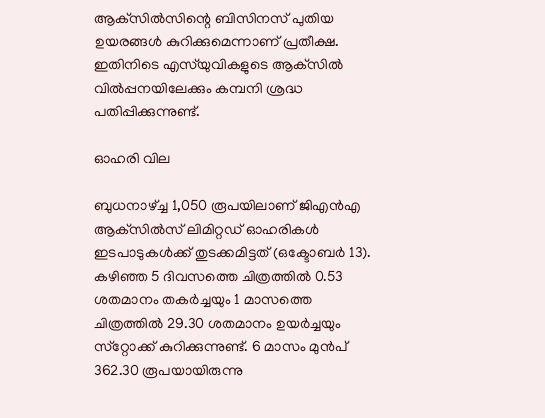ആക്‌സില്‍സിന്റെ ബിസിനസ് പുതിയ ഉയരങ്ങള്‍ കുറിക്കുമെന്നാണ് പ്രതീക്ഷ. ഇതിനിടെ എസ്‌യുവികളുടെ ആക്‌സില്‍ വില്‍പ്പനയിലേക്കും കമ്പനി ശ്രദ്ധ പതിപ്പിക്കുന്നുണ്ട്.

ഓഹരി വില

ബുധനാഴ്ച്ച 1,050 രൂപയിലാണ് ജിഎന്‍എ ആക്‌സില്‍സ് ലിമിറ്റഡ് ഓഹരികള്‍ ഇടപാടുകള്‍ക്ക് തുടക്കമിട്ടത് (ഒക്ടോബര്‍ 13). കഴിഞ്ഞ 5 ദിവസത്തെ ചിത്രത്തില്‍ 0.53 ശതമാനം തകര്‍ച്ചയും 1 മാസത്തെ ചിത്രത്തില്‍ 29.30 ശതമാനം ഉയര്‍ച്ചയും സ്‌റ്റോക്ക് കുറിക്കുന്നുണ്ട്. 6 മാസം മുന്‍പ് 362.30 രൂപയായിരുന്നു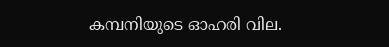കമ്പനിയുടെ ഓഹരി വില.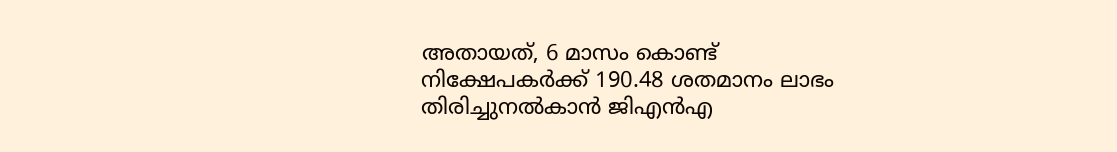അതായത്, 6 മാസം കൊണ്ട് നിക്ഷേപകര്‍ക്ക് 190.48 ശതമാനം ലാഭം തിരിച്ചുനല്‍കാന്‍ ജിഎന്‍എ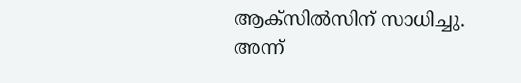ആക്‌സില്‍സിന് സാധിച്ചു. അന്ന്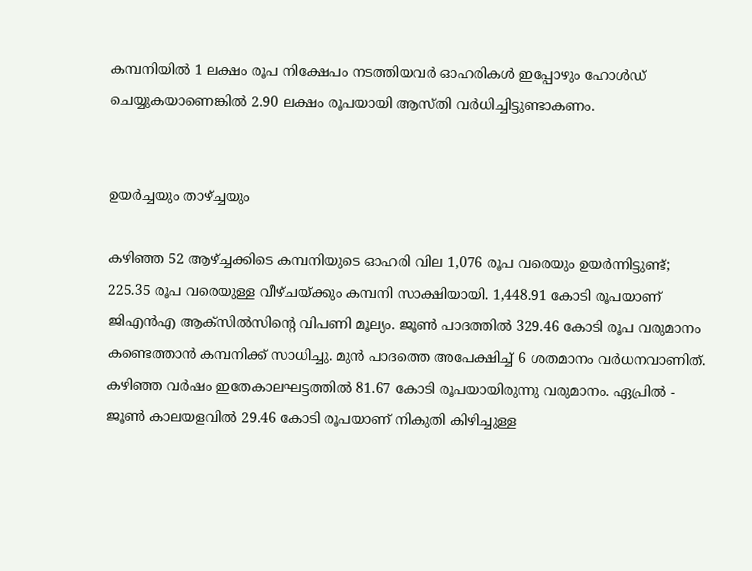കമ്പനിയില്‍ 1 ലക്ഷം രൂപ നിക്ഷേപം നടത്തിയവര്‍ ഓഹരികള്‍ ഇപ്പോഴും ഹോള്‍ഡ് ചെയ്യുകയാണെങ്കില്‍ 2.90 ലക്ഷം രൂപയായി ആസ്തി വര്‍ധിച്ചിട്ടുണ്ടാകണം.


ഉയർച്ചയും താഴ്ച്ചയും

കഴിഞ്ഞ 52 ആഴ്ച്ചക്കിടെ കമ്പനിയുടെ ഓഹരി വില 1,076 രൂപ വരെയും ഉയര്‍ന്നിട്ടുണ്ട്; 225.35 രൂപ വരെയുള്ള വീഴ്ചയ്ക്കും കമ്പനി സാക്ഷിയായി. 1,448.91 കോടി രൂപയാണ് ജിഎന്‍എ ആക്‌സില്‍സിന്റെ വിപണി മൂല്യം. ജൂണ്‍ പാദത്തില്‍ 329.46 കോടി രൂപ വരുമാനം കണ്ടെത്താന്‍ കമ്പനിക്ക് സാധിച്ചു. മുന്‍ പാദത്തെ അപേക്ഷിച്ച് 6 ശതമാനം വര്‍ധനവാണിത്. കഴിഞ്ഞ വര്‍ഷം ഇതേകാലഘട്ടത്തില്‍ 81.67 കോടി രൂപയായിരുന്നു വരുമാനം. ഏപ്രില്‍ - ജൂണ്‍ കാലയളവില്‍ 29.46 കോടി രൂപയാണ് നികുതി കിഴിച്ചുള്ള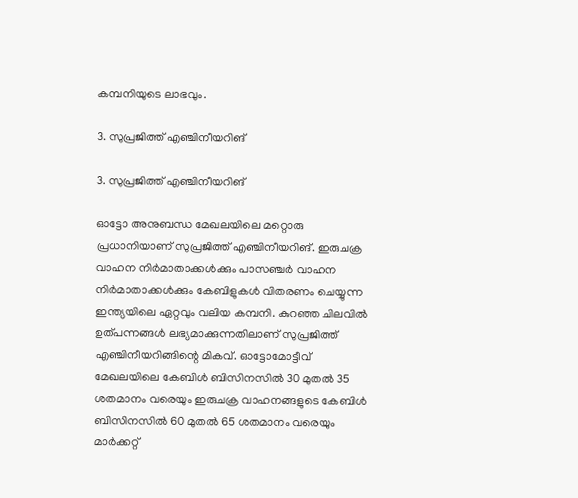കമ്പനിയുടെ ലാഭവും.

3. സുപ്രജിത്ത് എഞ്ചിനീയറിങ്

3. സുപ്രജിത്ത് എഞ്ചിനീയറിങ്

ഓട്ടോ അനുബന്ധ മേഖലയിലെ മറ്റൊരു പ്രധാനിയാണ് സുപ്രജിത്ത് എഞ്ചിനീയറിങ്. ഇരുചക്ര വാഹന നിര്‍മാതാക്കള്‍ക്കും പാസഞ്ചര്‍ വാഹന നിര്‍മാതാക്കള്‍ക്കും കേബിളുകള്‍ വിതരണം ചെയ്യുന്ന ഇന്ത്യയിലെ ഏറ്റവും വലിയ കമ്പനി. കുറഞ്ഞ ചിലവില്‍ ഉത്പന്നങ്ങള്‍ ലഭ്യമാക്കുന്നതിലാണ് സുപ്രജിത്ത് എഞ്ചിനീയറിങ്ങിന്റെ മികവ്. ഓട്ടോമോട്ടീവ് മേഖലയിലെ കേബിള്‍ ബിസിനസില്‍ 30 മുതല്‍ 35 ശതമാനം വരെയും ഇരുചക്ര വാഹനങ്ങളുടെ കേബിള്‍ ബിസിനസില്‍ 60 മുതല്‍ 65 ശതമാനം വരെയും മാര്‍ക്കറ്റ്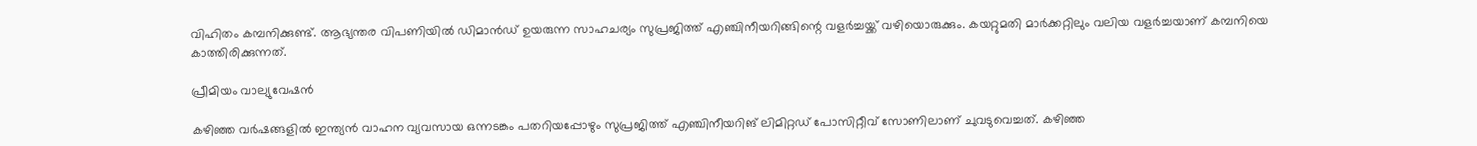വിഹിതം കമ്പനിക്കുണ്ട്. ആഭ്യന്തര വിപണിയില്‍ ഡിമാന്‍ഡ് ഉയരുന്ന സാഹചര്യം സുപ്രജിത്ത് എഞ്ചിനീയറിങ്ങിന്റെ വളര്‍ച്ചയ്ക്ക് വഴിയൊരുക്കും. കയറ്റുമതി മാര്‍ക്കറ്റിലും വലിയ വളര്‍ച്ചയാണ് കമ്പനിയെ കാത്തിരിക്കുന്നത്.

പ്രീമിയം വാല്യുവേഷൻ

കഴിഞ്ഞ വര്‍ഷങ്ങളില്‍ ഇന്ത്യന്‍ വാഹന വ്യവസായ ഒന്നടങ്കം പതറിയപ്പോഴും സുപ്രജിത്ത് എഞ്ചിനീയറിങ് ലിമിറ്റഡ് പോസിറ്റീവ് സോണിലാണ് ചുവടുവെച്ചത്. കഴിഞ്ഞ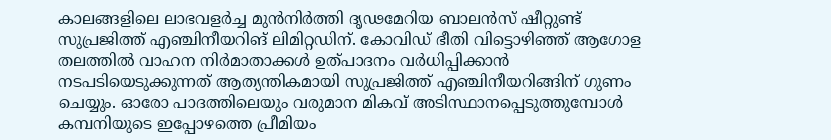കാലങ്ങളിലെ ലാഭവളര്‍ച്ച മുന്‍നിര്‍ത്തി ദൃഢമേറിയ ബാലന്‍സ് ഷീറ്റുണ്ട് സുപ്രജിത്ത് എഞ്ചിനീയറിങ് ലിമിറ്റഡിന്. കോവിഡ് ഭീതി വിട്ടൊഴിഞ്ഞ് ആഗോള തലത്തില്‍ വാഹന നിര്‍മാതാക്കള്‍ ഉത്പാദനം വര്‍ധിപ്പിക്കാന്‍ നടപടിയെടുക്കുന്നത് ആത്യന്തികമായി സുപ്രജിത്ത് എഞ്ചിനീയറിങ്ങിന് ഗുണം ചെയ്യും. ഓരോ പാദത്തിലെയും വരുമാന മികവ് അടിസ്ഥാനപ്പെടുത്തുമ്പോള്‍ കമ്പനിയുടെ ഇപ്പോഴത്തെ പ്രീമിയം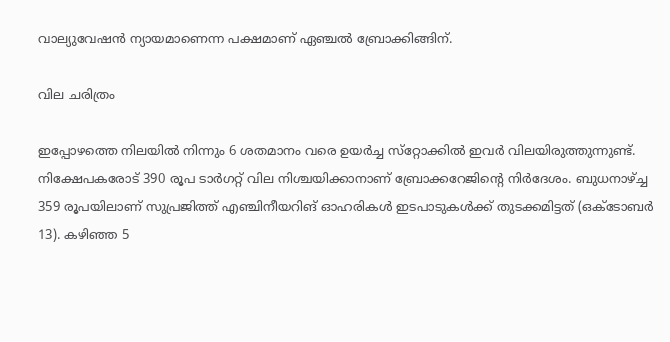വാല്യുവേഷന്‍ ന്യായമാണെന്ന പക്ഷമാണ് ഏഞ്ചല്‍ ബ്രോക്കിങ്ങിന്.

വില ചരിത്രം

ഇപ്പോഴത്തെ നിലയില്‍ നിന്നും 6 ശതമാനം വരെ ഉയര്‍ച്ച സ്‌റ്റോക്കില്‍ ഇവര്‍ വിലയിരുത്തുന്നുണ്ട്. നിക്ഷേപകരോട് 390 രൂപ ടാര്‍ഗറ്റ് വില നിശ്ചയിക്കാനാണ് ബ്രോക്കറേജിന്റെ നിര്‍ദേശം. ബുധനാഴ്ച്ച 359 രൂപയിലാണ് സുപ്രജിത്ത് എഞ്ചിനീയറിങ് ഓഹരികള്‍ ഇടപാടുകള്‍ക്ക് തുടക്കമിട്ടത് (ഒക്ടോബര്‍ 13). കഴിഞ്ഞ 5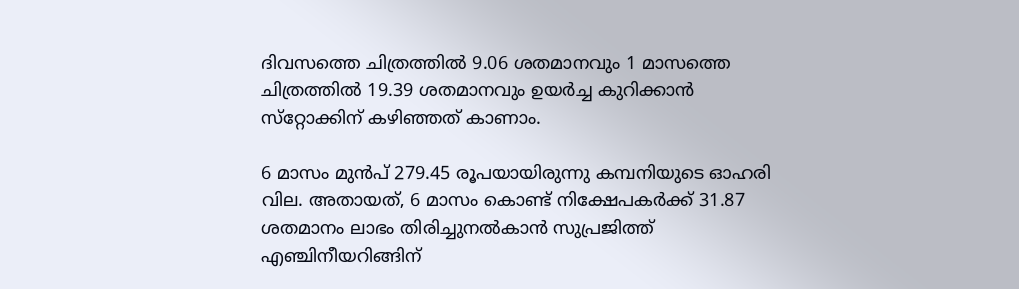ദിവസത്തെ ചിത്രത്തില്‍ 9.06 ശതമാനവും 1 മാസത്തെ ചിത്രത്തില്‍ 19.39 ശതമാനവും ഉയര്‍ച്ച കുറിക്കാന്‍ സ്‌റ്റോക്കിന് കഴിഞ്ഞത് കാണാം.

6 മാസം മുന്‍പ് 279.45 രൂപയായിരുന്നു കമ്പനിയുടെ ഓഹരി വില. അതായത്, 6 മാസം കൊണ്ട് നിക്ഷേപകര്‍ക്ക് 31.87 ശതമാനം ലാഭം തിരിച്ചുനല്‍കാന്‍ സുപ്രജിത്ത് എഞ്ചിനീയറിങ്ങിന്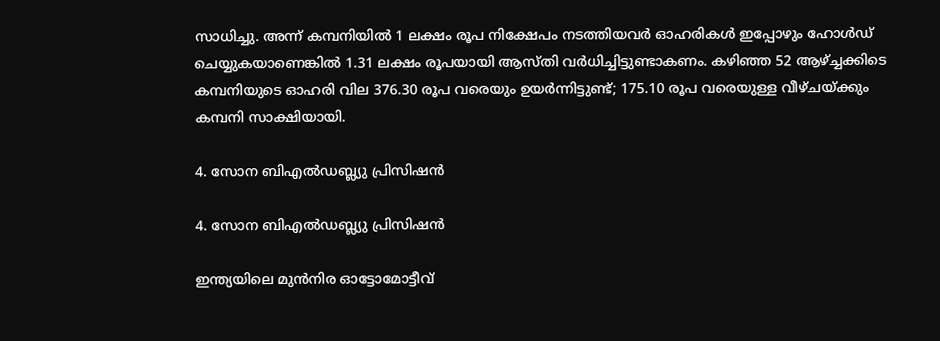സാധിച്ചു. അന്ന് കമ്പനിയില്‍ 1 ലക്ഷം രൂപ നിക്ഷേപം നടത്തിയവര്‍ ഓഹരികള്‍ ഇപ്പോഴും ഹോള്‍ഡ് ചെയ്യുകയാണെങ്കില്‍ 1.31 ലക്ഷം രൂപയായി ആസ്തി വര്‍ധിച്ചിട്ടുണ്ടാകണം. കഴിഞ്ഞ 52 ആഴ്ച്ചക്കിടെ കമ്പനിയുടെ ഓഹരി വില 376.30 രൂപ വരെയും ഉയര്‍ന്നിട്ടുണ്ട്; 175.10 രൂപ വരെയുള്ള വീഴ്ചയ്ക്കും കമ്പനി സാക്ഷിയായി.

4. സോന ബിഎല്‍ഡബ്ല്യു പ്രിസിഷന്‍

4. സോന ബിഎല്‍ഡബ്ല്യു പ്രിസിഷന്‍

ഇന്ത്യയിലെ മുന്‍നിര ഓട്ടോമോട്ടീവ്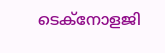ടെക്‌നോളജി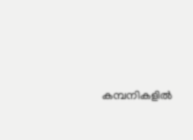കമ്പനികളില്‍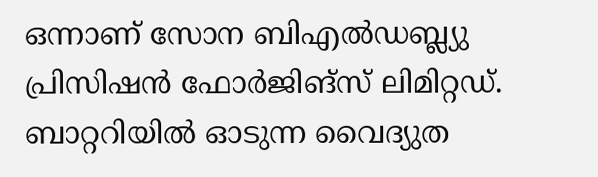ഒന്നാണ് സോന ബിഎല്‍ഡബ്ല്യു പ്രിസിഷന്‍ ഫോര്‍ജിങ്‌സ് ലിമിറ്റഡ്. ബാറ്ററിയില്‍ ഓടുന്ന വൈദ്യുത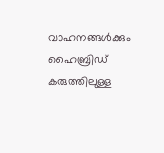വാഹനങ്ങള്‍ക്കും ഹൈബ്രിഡ് കരുത്തിലുള്ള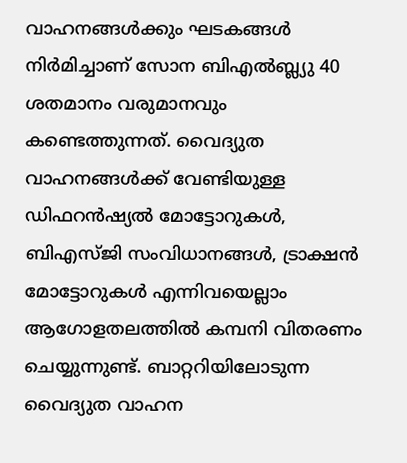വാഹനങ്ങള്‍ക്കും ഘടകങ്ങള്‍ നിര്‍മിച്ചാണ് സോന ബിഎല്‍ബ്ല്യു 40 ശതമാനം വരുമാനവും കണ്ടെത്തുന്നത്. വൈദ്യുത വാഹനങ്ങള്‍ക്ക് വേണ്ടിയുള്ള ഡിഫറന്‍ഷ്യല്‍ മോട്ടോറുകള്‍, ബിഎസ്ജി സംവിധാനങ്ങള്‍, ട്രാക്ഷന്‍ മോട്ടോറുകള്‍ എന്നിവയെല്ലാം ആഗോളതലത്തില്‍ കമ്പനി വിതരണം ചെയ്യുന്നുണ്ട്. ബാറ്ററിയിലോടുന്ന വൈദ്യുത വാഹന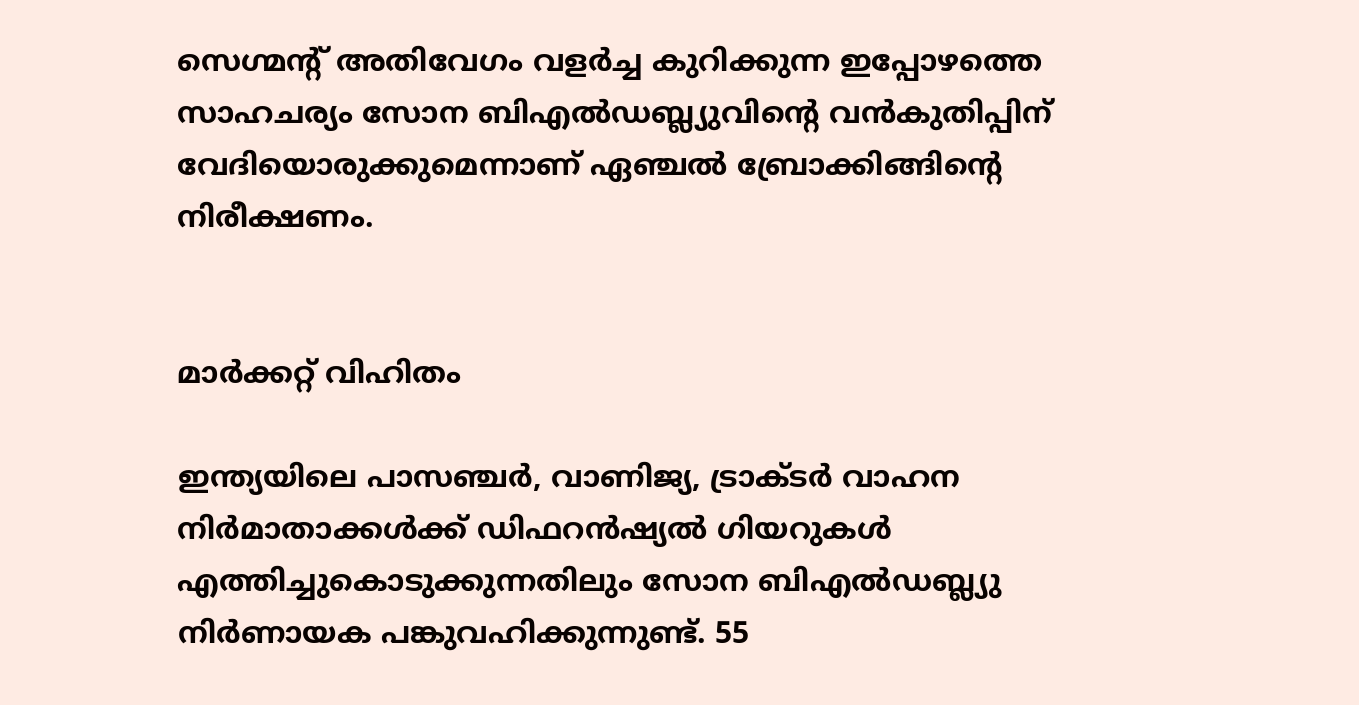സെഗ്മന്റ് അതിവേഗം വളര്‍ച്ച കുറിക്കുന്ന ഇപ്പോഴത്തെ സാഹചര്യം സോന ബിഎല്‍ഡബ്ല്യുവിന്റെ വന്‍കുതിപ്പിന് വേദിയൊരുക്കുമെന്നാണ് ഏഞ്ചല്‍ ബ്രോക്കിങ്ങിന്റെ നിരീക്ഷണം.


മാർക്കറ്റ് വിഹിതം

ഇന്ത്യയിലെ പാസഞ്ചര്‍, വാണിജ്യ, ട്രാക്ടര്‍ വാഹന നിര്‍മാതാക്കള്‍ക്ക് ഡിഫറന്‍ഷ്യല്‍ ഗിയറുകള്‍ എത്തിച്ചുകൊടുക്കുന്നതിലും സോന ബിഎല്‍ഡബ്ല്യു നിര്‍ണായക പങ്കുവഹിക്കുന്നുണ്ട്. 55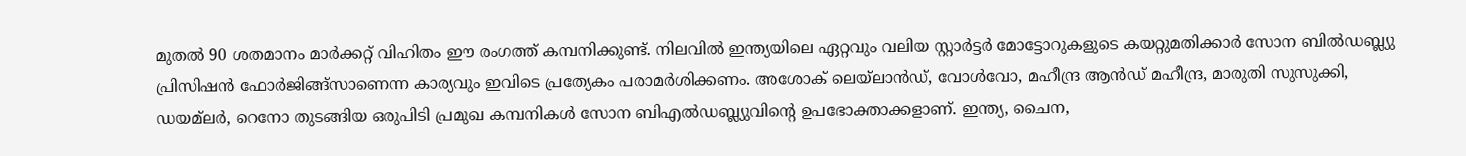മുതല്‍ 90 ശതമാനം മാര്‍ക്കറ്റ് വിഹിതം ഈ രംഗത്ത് കമ്പനിക്കുണ്ട്. നിലവില്‍ ഇന്ത്യയിലെ ഏറ്റവും വലിയ സ്റ്റാര്‍ട്ടര്‍ മോട്ടോറുകളുടെ കയറ്റുമതിക്കാര്‍ സോന ബില്‍ഡബ്ല്യു പ്രിസിഷന്‍ ഫോര്‍ജിങ്ങ്‌സാണെന്ന കാര്യവും ഇവിടെ പ്രത്യേകം പരാമര്‍ശിക്കണം. അശോക് ലെയ്‌ലാന്‍ഡ്, വോള്‍വോ, മഹീന്ദ്ര ആന്‍ഡ് മഹീന്ദ്ര, മാരുതി സുസുക്കി, ഡയമ്‌ലര്‍, റെനോ തുടങ്ങിയ ഒരുപിടി പ്രമുഖ കമ്പനികള്‍ സോന ബിഎല്‍ഡബ്ല്യുവിന്റെ ഉപഭോക്താക്കളാണ്. ഇന്ത്യ, ചൈന,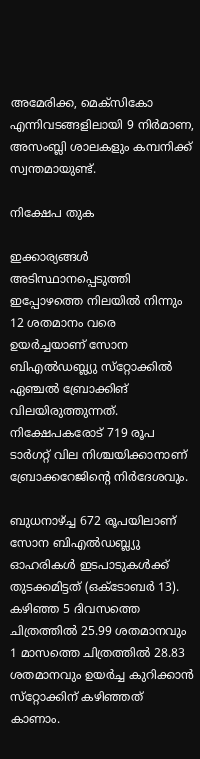അമേരിക്ക, മെക്‌സികോ എന്നിവടങ്ങളിലായി 9 നിര്‍മാണ, അസംബ്ലി ശാലകളും കമ്പനിക്ക് സ്വന്തമായുണ്ട്.

നിക്ഷേപ തുക

ഇക്കാര്യങ്ങള്‍ അടിസ്ഥാനപ്പെടുത്തി ഇപ്പോഴത്തെ നിലയില്‍ നിന്നും 12 ശതമാനം വരെ ഉയര്‍ച്ചയാണ് സോന ബിഎല്‍ഡബ്ല്യു സ്‌റ്റോക്കില്‍ ഏഞ്ചല്‍ ബ്രോക്കിങ് വിലയിരുത്തുന്നത്. നിക്ഷേപകരോട് 719 രൂപ ടാര്‍ഗറ്റ് വില നിശ്ചയിക്കാനാണ് ബ്രോക്കറേജിന്റെ നിര്‍ദേശവും.

ബുധനാഴ്ച്ച 672 രൂപയിലാണ് സോന ബിഎല്‍ഡബ്ല്യു ഓഹരികള്‍ ഇടപാടുകള്‍ക്ക് തുടക്കമിട്ടത് (ഒക്ടോബര്‍ 13). കഴിഞ്ഞ 5 ദിവസത്തെ ചിത്രത്തില്‍ 25.99 ശതമാനവും 1 മാസത്തെ ചിത്രത്തില്‍ 28.83 ശതമാനവും ഉയര്‍ച്ച കുറിക്കാന്‍ സ്‌റ്റോക്കിന് കഴിഞ്ഞത് കാണാം.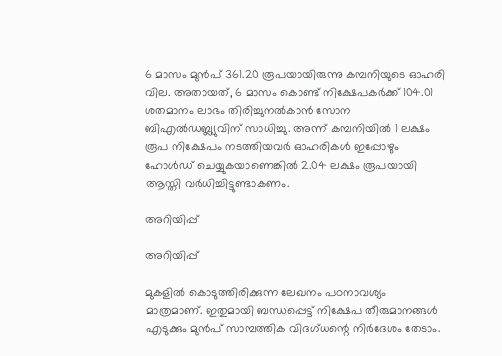6 മാസം മുന്‍പ് 361.20 രൂപയായിരുന്നു കമ്പനിയുടെ ഓഹരി വില. അതായത്, 6 മാസം കൊണ്ട് നിക്ഷേപകര്‍ക്ക് 104.01 ശതമാനം ലാഭം തിരിച്ചുനല്‍കാന്‍ സോന ബിഎല്‍ഡബ്ല്യുവിന് സാധിച്ചു. അന്ന് കമ്പനിയില്‍ 1 ലക്ഷം രൂപ നിക്ഷേപം നടത്തിയവര്‍ ഓഹരികള്‍ ഇപ്പോഴും ഹോള്‍ഡ് ചെയ്യുകയാണെങ്കില്‍ 2.04 ലക്ഷം രൂപയായി ആസ്തി വര്‍ധിച്ചിട്ടുണ്ടാകണം.

അറിയിപ്പ്

അറിയിപ്പ്

മുകളില്‍ കൊടുത്തിരിക്കുന്ന ലേഖനം പഠനാവശ്യം മാത്രമാണ്. ഇതുമായി ബന്ധപ്പെട്ട് നിക്ഷേപ തീരുമാനങ്ങള്‍ എടുക്കും മുന്‍പ് സാമ്പത്തിക വിദഗ്ധന്റെ നിര്‍ദേശം തേടാം.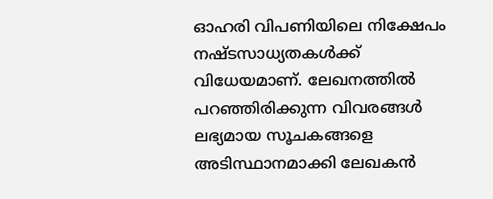ഓഹരി വിപണിയിലെ നിക്ഷേപം നഷ്ടസാധ്യതകള്‍ക്ക് വിധേയമാണ്. ലേഖനത്തില്‍ പറഞ്ഞിരിക്കുന്ന വിവരങ്ങള്‍ ലഭ്യമായ സൂചകങ്ങളെ അടിസ്ഥാനമാക്കി ലേഖകന്‍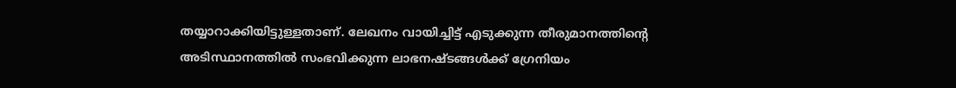തയ്യാറാക്കിയിട്ടുള്ളതാണ്. ലേഖനം വായിച്ചിട്ട് എടുക്കുന്ന തീരുമാനത്തിന്റെ അടിസ്ഥാനത്തില്‍ സംഭവിക്കുന്ന ലാഭനഷ്ടങ്ങള്‍ക്ക് ഗ്രേനിയം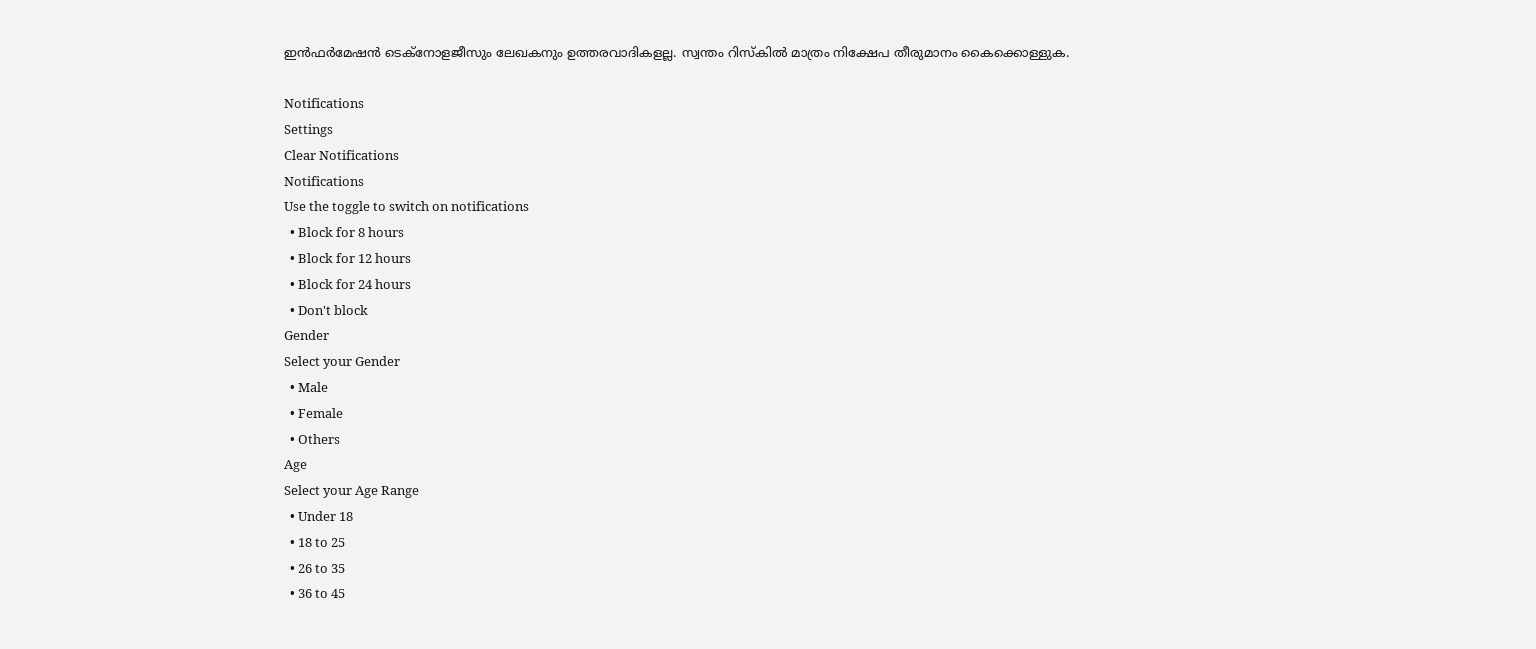ഇന്‍ഫര്‍മേഷന്‍ ടെക്നോളജീസും ലേഖകനും ഉത്തരവാദികളല്ല. സ്വന്തം റിസ്‌കില്‍ മാത്രം നിക്ഷേപ തീരുമാനം കൈക്കൊള്ളുക.

Notifications
Settings
Clear Notifications
Notifications
Use the toggle to switch on notifications
  • Block for 8 hours
  • Block for 12 hours
  • Block for 24 hours
  • Don't block
Gender
Select your Gender
  • Male
  • Female
  • Others
Age
Select your Age Range
  • Under 18
  • 18 to 25
  • 26 to 35
  • 36 to 45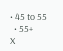• 45 to 55
  • 55+
X